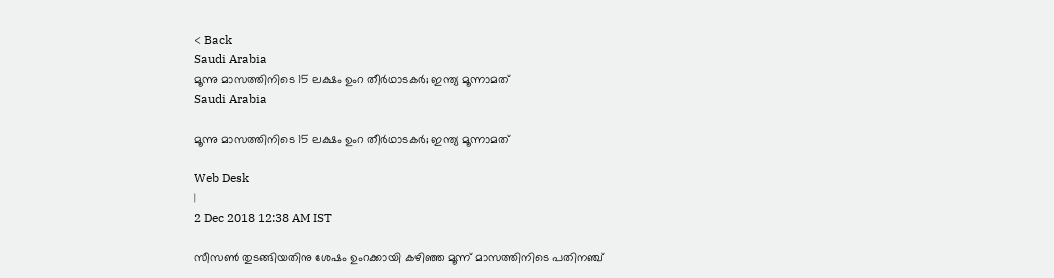< Back
Saudi Arabia
മൂന്നു മാസത്തിനിടെ 15 ലക്ഷം ഉംറ തീര്‍ഥാടകര്‍; ഇന്ത്യ മൂന്നാമത്
Saudi Arabia

മൂന്നു മാസത്തിനിടെ 15 ലക്ഷം ഉംറ തീര്‍ഥാടകര്‍; ഇന്ത്യ മൂന്നാമത്

Web Desk
|
2 Dec 2018 12:38 AM IST

സീസണ്‍ തുടങ്ങിയതിനു ശേഷം ഉംറക്കായി കഴിഞ്ഞ മൂന്ന് മാസത്തിനിടെ പതിനഞ്ച്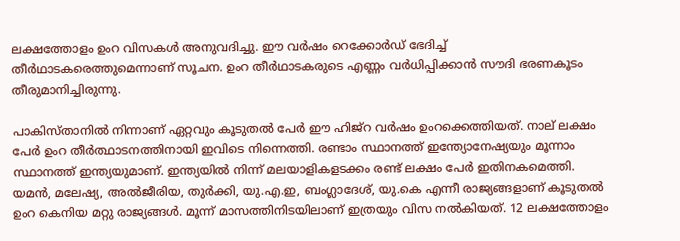ലക്ഷത്തോളം ഉംറ വിസകള്‍ അനുവദിച്ചു. ഈ വര്‍ഷം റെക്കോര്‍ഡ് ഭേദിച്ച് തീര്‍ഥാടകരെത്തുമെന്നാണ് സൂചന. ഉംറ തീര്‍ഥാടകരുടെ എണ്ണം വര്‍ധിപ്പിക്കാന്‍ സൗദി ഭരണകൂടം തീരുമാനിച്ചിരുന്നു.

പാകിസ്താനില്‍ നിന്നാണ് ഏറ്റവും കൂടുതൽ പേർ ഈ ഹിജ്റ വര്‍ഷം ഉംറക്കെത്തിയത്. നാല് ലക്ഷം പേര്‍ ഉംറ തീര്‍ത്ഥാടനത്തിനായി ഇവിടെ നിന്നെത്തി. രണ്ടാം സ്ഥാനത്ത് ഇന്ത്യോനേഷ്യയും മൂന്നാം സ്ഥാനത്ത് ഇന്ത്യയുമാണ്. ഇന്ത്യയില്‍ നിന്ന് മലയാളികളടക്കം രണ്ട് ലക്ഷം പേര്‍ ഇതിനകമെത്തി. യമൻ, മലേഷ്യ, അൽജീരിയ, തുർക്കി, യു.എ.ഇ, ബംഗ്ലാദേശ്, യു.കെ എന്നീ രാജ്യങ്ങളാണ് കൂടുതല്‍ ഉംറ കെനിയ മറ്റു രാജ്യങ്ങള്‍. മൂന്ന് മാസത്തിനിടയിലാണ് ഇത്രയും വിസ നൽകിയത്. 12 ലക്ഷത്തോളം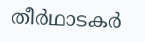തീർഥാടകർ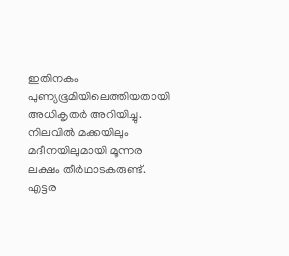ഇതിനകം പുണ്യഭൂമിയിലെത്തിയതായി അധികൃതർ അറിയിച്ചു. നിലവിൽ മക്കയിലും മദീനയിലുമായി മൂന്നര ലക്ഷം തീർഥാടകരുണ്ട്. എട്ടര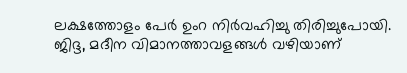ലക്ഷത്തോളം പേർ ഉംറ നിർവഹിച്ചു തിരിച്ചുപോയി. ജിദ്ദ, മദീന വിമാനത്താവളങ്ങള്‍ വഴിയാണ്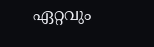ഏറ്റവും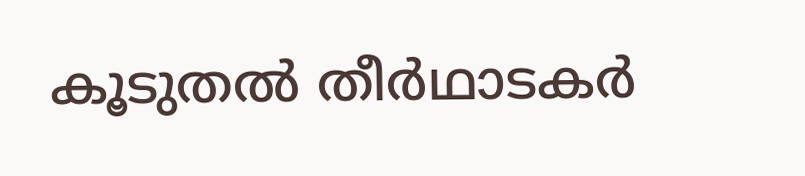കൂടുതല്‍ തീര്‍ഥാടകര്‍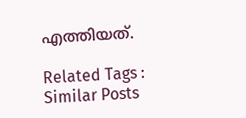എത്തിയത്.

Related Tags :
Similar Posts